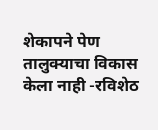शेकापने पेण तालुक्याचा विकास केला नाही -रविशेठ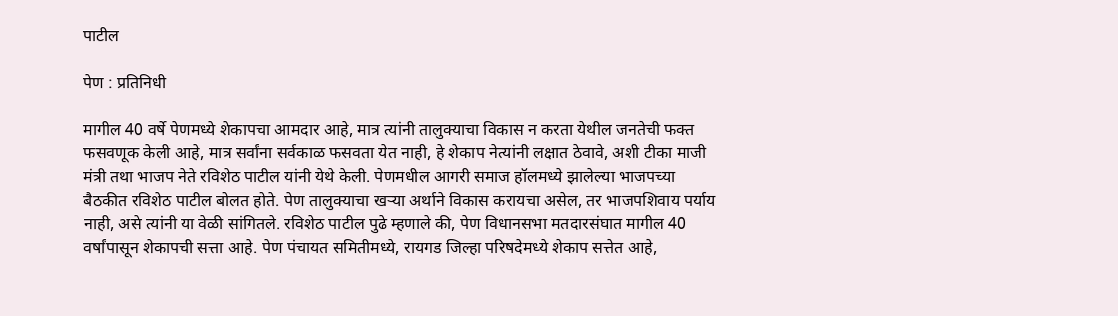पाटील

पेण : प्रतिनिधी

मागील 40 वर्षे पेणमध्ये शेकापचा आमदार आहे, मात्र त्यांनी तालुक्याचा विकास न करता येथील जनतेची फक्त फसवणूक केली आहे, मात्र सर्वांना सर्वकाळ फसवता येत नाही, हे शेकाप नेत्यांनी लक्षात ठेवावे, अशी टीका माजी मंत्री तथा भाजप नेते रविशेठ पाटील यांनी येथे केली. पेणमधील आगरी समाज हॉलमध्ये झालेल्या भाजपच्या बैठकीत रविशेठ पाटील बोलत होते. पेण तालुक्याचा खर्‍या अर्थाने विकास करायचा असेल, तर भाजपशिवाय पर्याय नाही, असे त्यांनी या वेळी सांगितले. रविशेठ पाटील पुढे म्हणाले की, पेण विधानसभा मतदारसंघात मागील 40 वर्षांपासून शेकापची सत्ता आहे. पेण पंचायत समितीमध्ये, रायगड जिल्हा परिषदेमध्ये शेकाप सत्तेत आहे,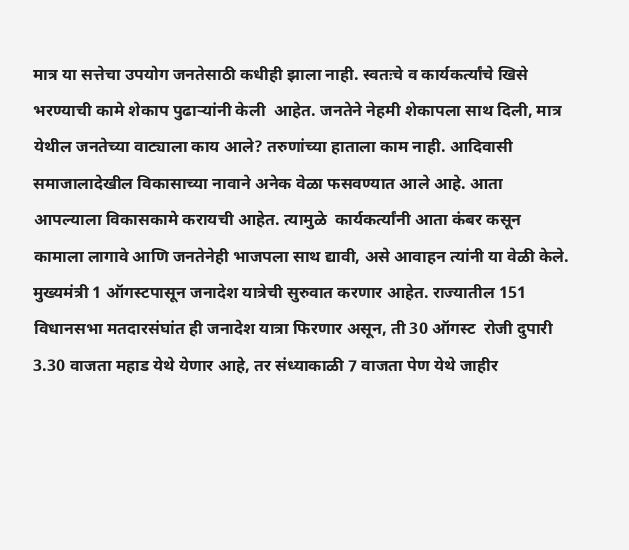मात्र या सत्तेचा उपयोग जनतेसाठी कधीही झाला नाही. स्वतःचे व कार्यकर्त्यांचे खिसे भरण्याची कामे शेकाप पुढार्‍यांनी केली  आहेत. जनतेने नेहमी शेकापला साथ दिली, मात्र येथील जनतेच्या वाट्याला काय आले? तरुणांच्या हाताला काम नाही. आदिवासी समाजालादेखील विकासाच्या नावाने अनेक वेळा फसवण्यात आले आहे. आता आपल्याला विकासकामे करायची आहेत. त्यामुळे  कार्यकर्त्यांनी आता कंबर कसून कामाला लागावे आणि जनतेनेही भाजपला साथ द्यावी, असे आवाहन त्यांनी या वेळी केले. मुख्यमंत्री 1 ऑगस्टपासून जनादेश यात्रेची सुरुवात करणार आहेत. राज्यातील 151 विधानसभा मतदारसंघांत ही जनादेश यात्रा फिरणार असून, ती 30 ऑगस्ट  रोजी दुपारी 3.30 वाजता महाड येथे येणार आहे, तर संध्याकाळी 7 वाजता पेण येथे जाहीर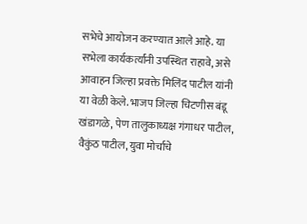सभेचे आयोजन करण्यात आले आहे. या सभेला कार्यकर्त्यांनी उपस्थित राहावे, असे आवाहन जिल्हा प्रवक्ते मिलिंद पाटील यांनी या वेळी केले. भाजप जिल्हा चिटणीस बंडू खंडागळे, पेण तालुकाध्यक्ष गंगाधर पाटील, वैकुंठ पाटील, युवा मोर्चाचे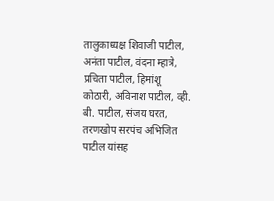तालुकाध्यक्ष शिवाजी पाटील, अनंता पाटील, वंदना म्हात्रे, प्रचिता पाटील, हिमांशू कोठारी, अविनाश पाटील, व्ही. बी. पाटील, संजय घरत, तरणखोप सरपंच अभिजित पाटील यांसह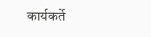कार्यकर्ते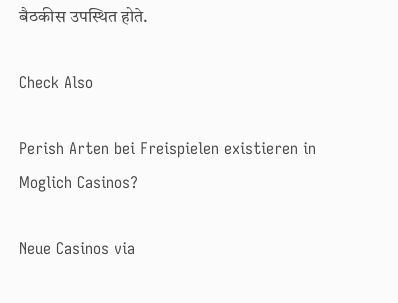बैठकीस उपस्थित होते.

Check Also

Perish Arten bei Freispielen existieren in Moglich Casinos?

Neue Casinos via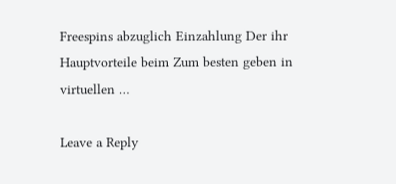Freespins abzuglich Einzahlung Der ihr Hauptvorteile beim Zum besten geben in virtuellen …

Leave a Reply